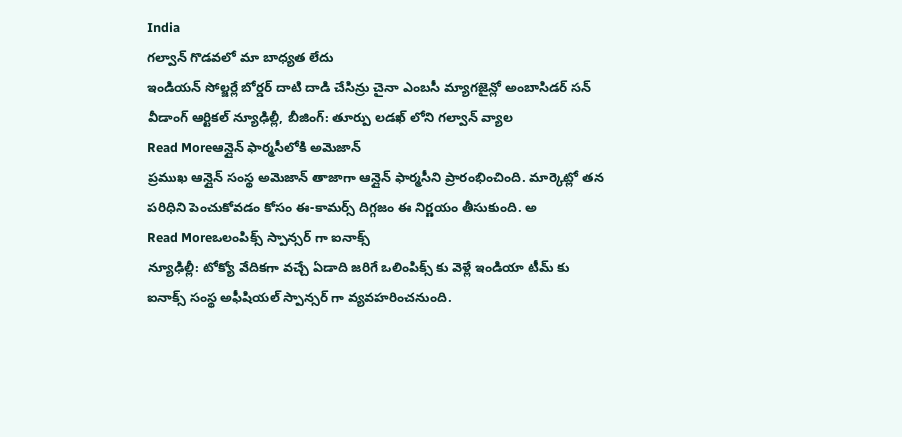India
గల్వాన్ గొడవలో మా బాధ్యత లేదు
ఇండియన్ సోల్జర్లే బోర్డర్ దాటి దాడి చేసిన్రు చైనా ఎంబసీ మ్యాగజైన్లో అంబాసిడర్ సన్ వీడాంగ్ ఆర్టికల్ న్యూఢిల్లీ, బీజింగ్: తూర్పు లడఖ్ లోని గల్వాన్ వ్యాల
Read Moreఆన్లైన్ ఫార్మసీలోకి అమెజాన్
ప్రముఖ ఆన్లైన్ సంస్థ అమెజాన్ తాజాగా ఆన్లైన్ ఫార్మసీని ప్రారంభించింది. మార్కెట్లో తన పరిధిని పెంచుకోవడం కోసం ఈ-కామర్స్ దిగ్గజం ఈ నిర్ణయం తీసుకుంది. అ
Read Moreఒలంపిక్స్ స్పాన్సర్ గా ఐనాక్స్
న్యూఢిల్లీ: టోక్యో వేదికగా వచ్చే ఏడాది జరిగే ఒలింపిక్స్ కు వెళ్లే ఇండియా టీమ్ కు ఐనాక్స్ సంస్థ అఫీషియల్ స్పాన్సర్ గా వ్యవహరించనుంది.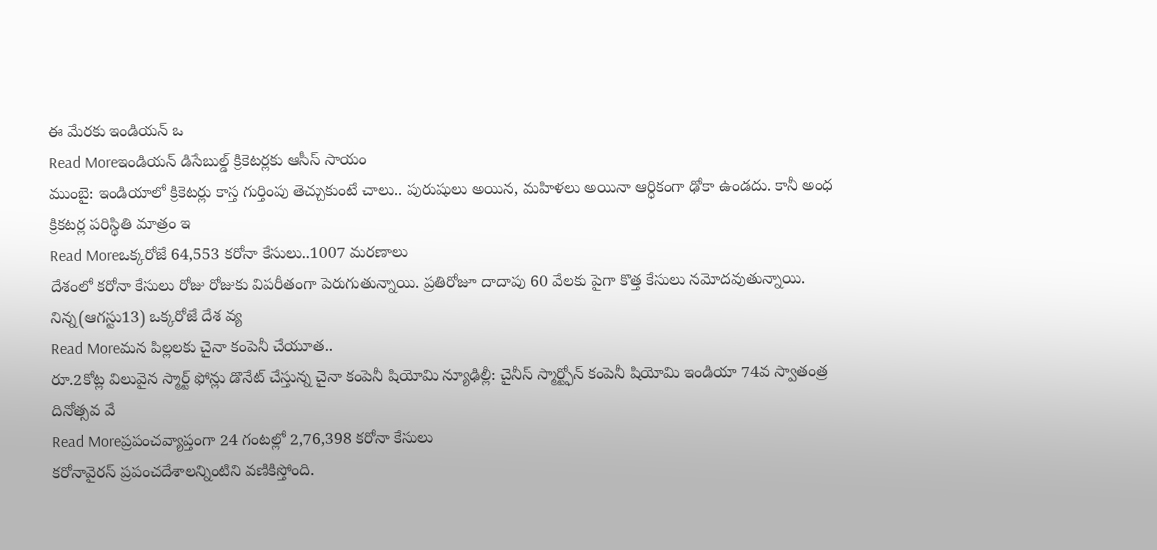ఈ మేరకు ఇండియన్ ఒ
Read Moreఇండియన్ డిసేబుల్డ్ క్రికెటర్లకు ఆసీస్ సాయం
ముంబై: ఇండియాలో క్రికెటర్లు కాస్త గుర్తింపు తెచ్చుకుంటే చాలు.. పురుషులు అయిన, మహిళలు అయినా ఆర్ధికంగా ఢోకా ఉండదు. కానీ అంధ క్రికటర్ల పరిస్థితి మాత్రం ఇ
Read Moreఒక్కరోజే 64,553 కరోనా కేసులు..1007 మరణాలు
దేశంలో కరోనా కేసులు రోజు రోజుకు విపరీతంగా పెరుగుతున్నాయి. ప్రతిరోజూ దాదాపు 60 వేలకు పైగా కొత్త కేసులు నమోదవుతున్నాయి. నిన్న(ఆగస్టు13) ఒక్కరోజే దేశ వ్య
Read Moreమన పిల్లలకు చైనా కంపెనీ చేయూత..
రూ.2కోట్ల విలువైన స్మార్ట్ ఫోన్లు డొనేట్ చేస్తున్న చైనా కంపెనీ షియోమి న్యూఢిల్లీ: చైనీస్ స్మార్ట్ఫోన్ కంపెనీ షియోమి ఇండియా 74వ స్వాతంత్ర దినోత్సవ వే
Read Moreప్రపంచవ్యాప్తంగా 24 గంటల్లో 2,76,398 కరోనా కేసులు
కరోనావైరస్ ప్రపంచదేశాలన్నింటిని వణికిస్తోంది.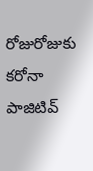రోజురోజుకు కరోనా పాజిటివ్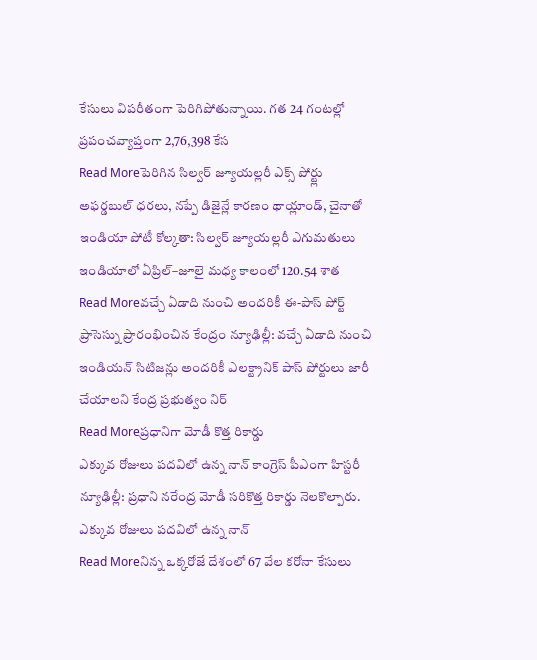కేసులు విపరీతంగా పెరిగిపోతున్నాయి. గత 24 గంటల్లో ప్రపంచవ్యాప్తంగా 2,76,398 కేస
Read Moreపెరిగిన సిల్వర్ జ్యూయల్లరీ ఎక్స్ పోర్ట్లు
అఫర్డబుల్ ధరలు, నప్పే డిజైన్లే కారణం థాయ్లాండ్, చైనాతో ఇండియా పోటీ కోల్కతా: సిల్వర్ జ్యూయల్లరీ ఎగుమతులు ఇండియాలో ఏప్రిల్–జూలై మధ్య కాలంలో 120.54 శాత
Read Moreవచ్చే ఏడాది నుంచి అందరికీ ఈ-పాస్ పోర్ట్
ప్రాసెస్ను ప్రారంభించిన కేంద్రం న్యూఢిల్లీ: వచ్చే ఏడాది నుంచి ఇండియన్ సిటిజన్లు అందరికీ ఎలక్ట్రానిక్ పాస్ పోర్టులు జారీ చేయాలని కేంద్ర ప్రభుత్వం నిర్
Read Moreప్రధానిగా మోడీ కొత్త రికార్డు
ఎక్కువ రోజులు పదవిలో ఉన్న నాన్ కాంగ్రెస్ పీఎంగా హిస్టరీ న్యూఢిల్లీ: ప్రధాని నరేంద్ర మోడీ సరికొత్త రికార్డు నెలకొల్పారు. ఎక్కువ రోజులు పదవిలో ఉన్న నాన్
Read Moreనిన్న ఒక్కరోజే దేశంలో 67 వేల కరోనా కేసులు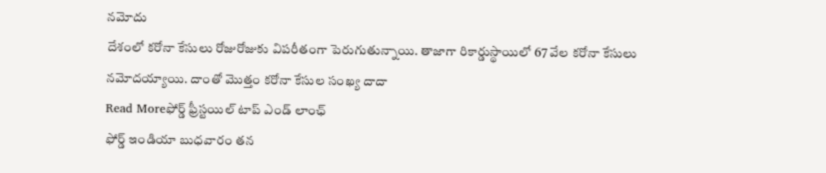నమోదు
దేశంలో కరోనా కేసులు రోజురోజుకు విపరీతంగా పెరుగుతున్నాయి. తాజాగా రికార్డుస్థాయిలో 67 వేల కరోనా కేసులు నమోదయ్యాయి. దాంతో మొత్తం కరోనా కేసుల సంఖ్య దాదా
Read Moreఫోర్డ్ ఫ్రీస్టయిల్ టాప్ ఎండ్ లాంఛ్
ఫోర్డ్ ఇండియా బుధవారం తన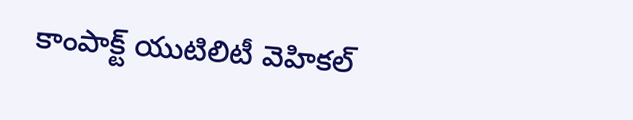కాంపాక్ట్ యుటిలిటీ వెహికల్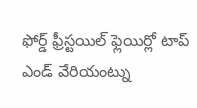ఫోర్డ్ ఫ్రీస్టయిల్ ఫ్లెయిర్లో టాప్ ఎండ్ వేరియంట్ను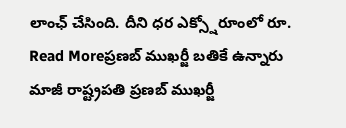లాంఛ్ చేసింది. దీని ధర ఎక్స్షోరూంలో రూ.
Read Moreప్రణబ్ ముఖర్జీ బతికే ఉన్నారు
మాజీ రాష్ట్రపతి ప్రణబ్ ముఖర్జీ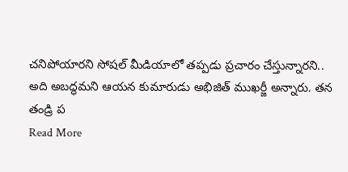చనిపోయారని సోషల్ మీడియాలో తప్పడు ప్రచారం చేస్తున్నారని.. అది అబద్ధమని ఆయన కుమారుడు అభిజిత్ ముఖర్జీ అన్నారు. తన తండ్రి ప
Read More